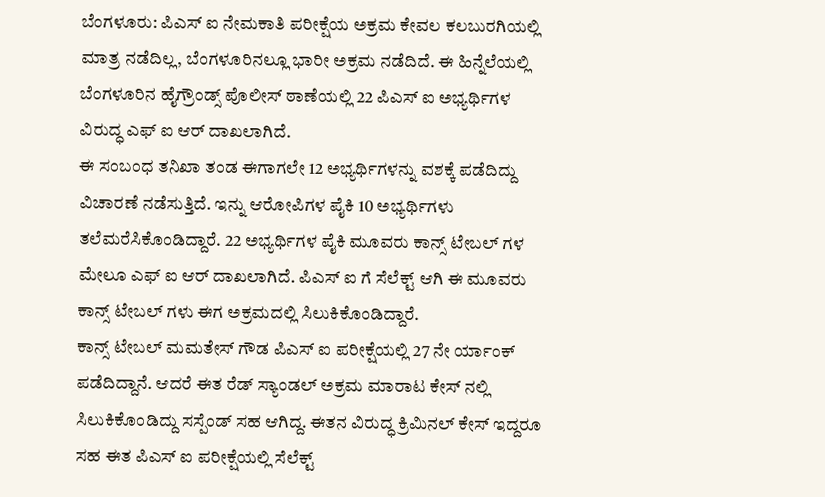ಬೆಂಗಳೂರು: ಪಿಎಸ್ ಐ ನೇಮಕಾತಿ ಪರೀಕ್ಷೆಯ ಅಕ್ರಮ ಕೇವಲ ಕಲಬುರಗಿಯಲ್ಲಿ ಮಾತ್ರ ನಡೆದಿಲ್ಲ, ಬೆಂಗಳೂರಿನಲ್ಲೂ ಭಾರೀ ಅಕ್ರಮ ನಡೆದಿದೆ. ಈ ಹಿನ್ನೆಲೆಯಲ್ಲಿ ಬೆಂಗಳೂರಿನ ಹೈಗ್ರೌಂಡ್ಸ್ ಪೊಲೀಸ್ ಠಾಣೆಯಲ್ಲಿ 22 ಪಿಎಸ್ ಐ ಅಭ್ಯರ್ಥಿಗಳ ವಿರುದ್ಧ ಎಫ್ ಐ ಆರ್ ದಾಖಲಾಗಿದೆ.
ಈ ಸಂಬಂಧ ತನಿಖಾ ತಂಡ ಈಗಾಗಲೇ 12 ಅಭ್ಯರ್ಥಿಗಳನ್ನು ವಶಕ್ಕೆ ಪಡೆದಿದ್ದು ವಿಚಾರಣೆ ನಡೆಸುತ್ತಿದೆ. ಇನ್ನು ಆರೋಪಿಗಳ ಪೈಕಿ 10 ಅಭ್ಯರ್ಥಿಗಳು ತಲೆಮರೆಸಿಕೊಂಡಿದ್ದಾರೆ. 22 ಅಭ್ಯರ್ಥಿಗಳ ಪೈಕಿ ಮೂವರು ಕಾನ್ಸ್ ಟೇಬಲ್ ಗಳ ಮೇಲೂ ಎಫ್ ಐ ಆರ್ ದಾಖಲಾಗಿದೆ. ಪಿಎಸ್ ಐ ಗೆ ಸೆಲೆಕ್ಟ್ ಆಗಿ ಈ ಮೂವರು ಕಾನ್ಸ್ ಟೇಬಲ್ ಗಳು ಈಗ ಅಕ್ರಮದಲ್ಲಿ ಸಿಲುಕಿಕೊಂಡಿದ್ದಾರೆ.
ಕಾನ್ಸ್ ಟೇಬಲ್ ಮಮತೇಸ್ ಗೌಡ ಪಿಎಸ್ ಐ ಪರೀಕ್ಷೆಯಲ್ಲಿ 27 ನೇ ರ್ಯಾಂಕ್ ಪಡೆದಿದ್ದಾನೆ. ಆದರೆ ಈತ ರೆಡ್ ಸ್ಯಾಂಡಲ್ ಅಕ್ರಮ ಮಾರಾಟ ಕೇಸ್ ನಲ್ಲಿ ಸಿಲುಕಿಕೊಂಡಿದ್ದು ಸಸ್ಪೆಂಡ್ ಸಹ ಆಗಿದ್ದ. ಈತನ ವಿರುದ್ಧ ಕ್ರಿಮಿನಲ್ ಕೇಸ್ ಇದ್ದರೂ ಸಹ ಈತ ಪಿಎಸ್ ಐ ಪರೀಕ್ಷೆಯಲ್ಲಿ ಸೆಲೆಕ್ಟ್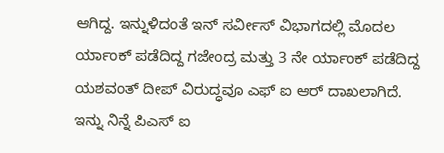ಆಗಿದ್ದ. ಇನ್ನುಳಿದಂತೆ ಇನ್ ಸರ್ವೀಸ್ ವಿಭಾಗದಲ್ಲಿ ಮೊದಲ ರ್ಯಾಂಕ್ ಪಡೆದಿದ್ದ ಗಜೇಂದ್ರ ಮತ್ತು 3 ನೇ ರ್ಯಾಂಕ್ ಪಡೆದಿದ್ದ ಯಶವಂತ್ ದೀಪ್ ವಿರುದ್ಧವೂ ಎಫ್ ಐ ಆರ್ ದಾಖಲಾಗಿದೆ.
ಇನ್ನು ನಿನ್ನೆ ಪಿಎಸ್ ಐ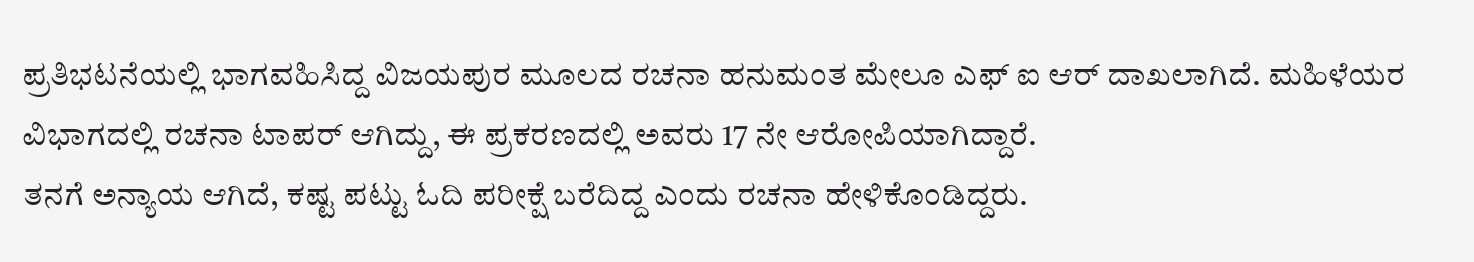ಪ್ರತಿಭಟನೆಯಲ್ಲಿ ಭಾಗವಹಿಸಿದ್ದ ವಿಜಯಪುರ ಮೂಲದ ರಚನಾ ಹನುಮಂತ ಮೇಲೂ ಎಫ್ ಐ ಆರ್ ದಾಖಲಾಗಿದೆ. ಮಹಿಳೆಯರ ವಿಭಾಗದಲ್ಲಿ ರಚನಾ ಟಾಪರ್ ಆಗಿದ್ದು, ಈ ಪ್ರಕರಣದಲ್ಲಿ ಅವರು 17 ನೇ ಆರೋಪಿಯಾಗಿದ್ದಾರೆ.
ತನಗೆ ಅನ್ಯಾಯ ಆಗಿದೆ, ಕಷ್ಟ ಪಟ್ಟು ಓದಿ ಪರೀಕ್ಷೆ ಬರೆದಿದ್ದ ಎಂದು ರಚನಾ ಹೇಳಿಕೊಂಡಿದ್ದರು.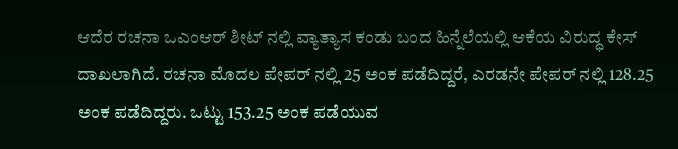ಆದೆರ ರಚನಾ ಒಎಂಆರ್ ಶೀಟ್ ನಲ್ಲಿ ವ್ಯಾತ್ಯಾಸ ಕಂಡು ಬಂದ ಹಿನ್ನೆಲೆಯಲ್ಲಿ ಆಕೆಯ ವಿರುದ್ಧ ಕೇಸ್ ದಾಖಲಾಗಿದೆ. ರಚನಾ ಮೊದಲ ಪೇಪರ್ ನಲ್ಲಿ 25 ಅಂಕ ಪಡೆದಿದ್ದರೆ, ಎರಡನೇ ಪೇಪರ್ ನಲ್ಲಿ 128.25 ಅಂಕ ಪಡೆದಿದ್ದರು. ಒಟ್ಟು 153.25 ಅಂಕ ಪಡೆಯುವ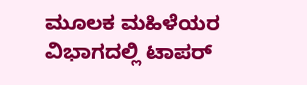ಮೂಲಕ ಮಹಿಳೆಯರ ವಿಭಾಗದಲ್ಲಿ ಟಾಪರ್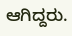ಆಗಿದ್ದರು.